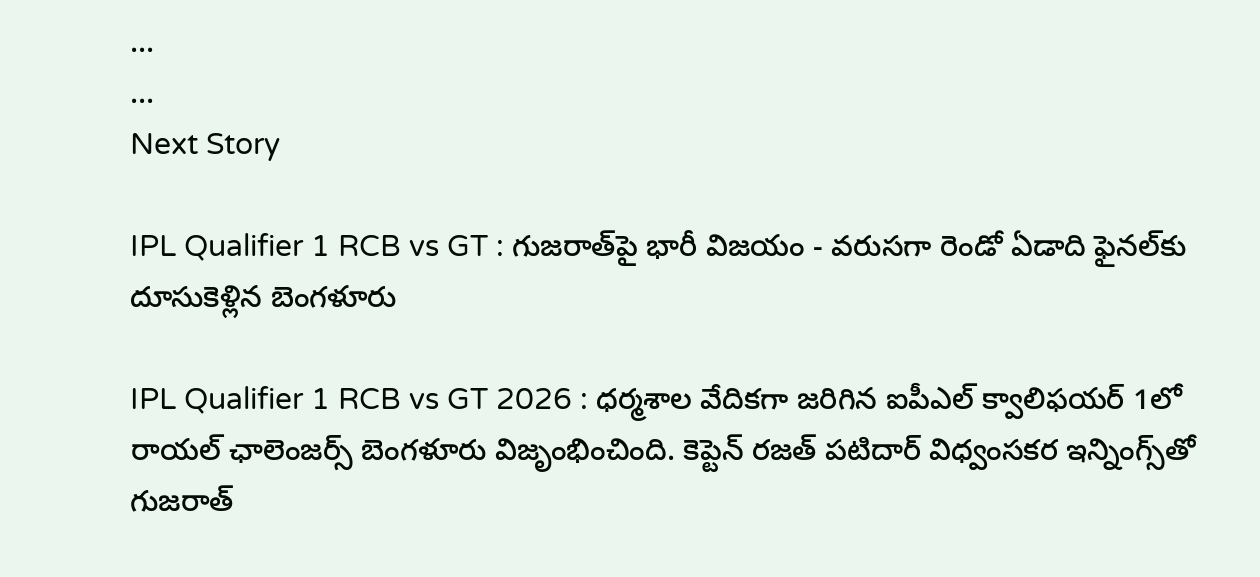...
...
Next Story

IPL Qualifier 1 RCB vs GT : గుజరాత్‌పై భారీ విజయం - వరుసగా రెండో ఏడాది ఫైనల్‌కు దూసుకెళ్లిన బెంగళూరు

IPL Qualifier 1 RCB vs GT 2026 : ధర్మశాల వేదికగా జరిగిన ఐపీఎల్ క్వాలిఫయర్ 1లో రాయల్ ఛాలెంజర్స్ బెంగళూరు విజృంభించింది. కెప్టెన్ రజత్ పటిదార్ విధ్వంసకర ఇన్నింగ్స్‌తో గుజరాత్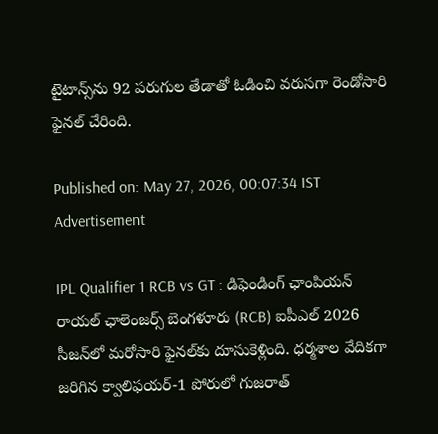టైటాన్స్‌ను 92 పరుగుల తేడాతో ఓడించి వరుసగా రెండోసారి ఫైనల్ చేరింది.

Published on: May 27, 2026, 00:07:34 IST
Advertisement

IPL Qualifier 1 RCB vs GT : డిఫెండింగ్ ఛాంపియన్ రాయల్ ఛాలెంజర్స్ బెంగళూరు (RCB) ఐపీఎల్ 2026 సీజన్‌లో మరోసారి ఫైనల్‌కు దూసుకెళ్లింది. ధర్మశాల వేదికగా జరిగిన క్వాలిఫయర్-1 పోరులో గుజరాత్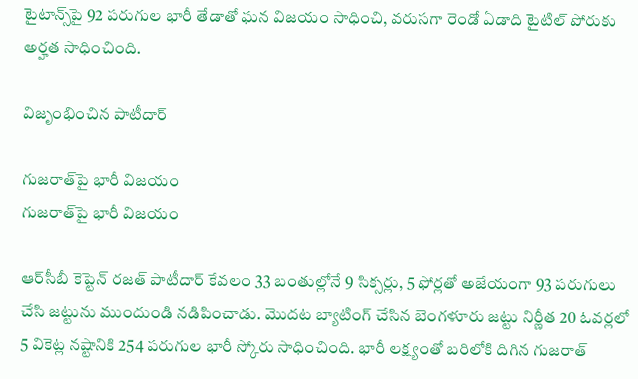టైటాన్స్‌పై 92 పరుగుల భారీ తేడాతో ఘన విజయం సాధించి, వరుసగా రెండో ఏడాది టైటిల్ పోరుకు అర్హత సాధించింది.

విజృంభించిన పాటీదార్‌

గుజరాత్‌పై భారీ విజయం
గుజరాత్‌పై భారీ విజయం

ఆర్‌సీబీ కెప్టెన్ రజత్ పాటీదార్‌ కేవలం 33 బంతుల్లోనే 9 సిక్సర్లు, 5 ఫోర్లతో అజేయంగా 93 పరుగులు చేసి జట్టును ముందుండి నడిపించాడు. మొదట బ్యాటింగ్ చేసిన బెంగళూరు జట్టు నిర్ణీత 20 ఓవర్లలో 5 వికెట్ల నష్టానికి 254 పరుగుల భారీ స్కోరు సాధించింది. భారీ లక్ష్యంతో బరిలోకి దిగిన గుజరాత్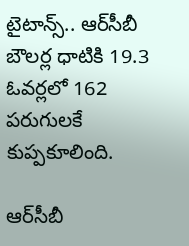టైటాన్స్.. ఆర్‌సీబీ బౌలర్ల ధాటికి 19.3 ఓవర్లలో 162 పరుగులకే కుప్పకూలింది.

ఆర్‌సీబీ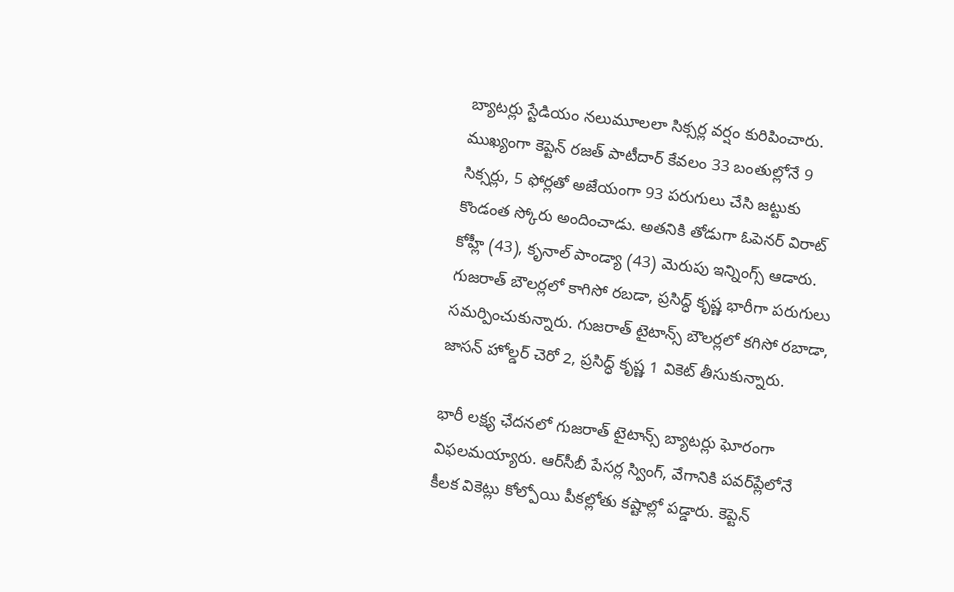బ్యాటర్లు స్టేడియం నలుమూలలా సిక్సర్ల వర్షం కురిపించారు. ముఖ్యంగా కెప్టెన్ రజత్ పాటీదార్‌ కేవలం 33 బంతుల్లోనే 9 సిక్సర్లు, 5 ఫోర్లతో అజేయంగా 93 పరుగులు చేసి జట్టుకు కొండంత స్కోరు అందించాడు. అతనికి తోడుగా ఓపెనర్ విరాట్ కోహ్లీ (43), కృనాల్ పాండ్యా (43) మెరుపు ఇన్నింగ్స్ ఆడారు. గుజరాత్ బౌలర్లలో కాగిసో రబడా, ప్రసిద్ధ్ కృష్ణ భారీగా పరుగులు సమర్పించుకున్నారు. గుజరాత్‌ టైటాన్స్‌ బౌలర్లలో కగిసో రబాడా, జాసన్‌ హోల్డర్‌ చెరో 2, ప్రసిద్ధ్‌ కృష్ణ 1 వికెట్‌ తీసుకున్నారు.

భారీ లక్ష్య ఛేదనలో గుజరాత్ టైటాన్స్ బ్యాటర్లు ఘోరంగా విఫలమయ్యారు. ఆర్‌సీబీ పేసర్ల స్వింగ్, వేగానికి పవర్‌ప్లేలోనే కీలక వికెట్లు కోల్పోయి పీకల్లోతు కష్టాల్లో పడ్డారు. కెప్టెన్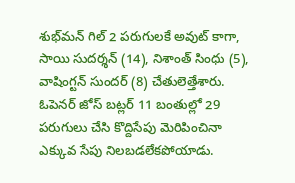శుభ్‌మన్ గిల్ 2 పరుగులకే అవుట్ కాగా, సాయి సుదర్శన్ (14), నిశాంత్ సింధు (5), వాషింగ్టన్ సుందర్ (8) చేతులెత్తేశారు. ఓపెనర్ జోస్ బట్లర్ 11 బంతుల్లో 29 పరుగులు చేసి కొద్దిసేపు మెరిపించినా ఎక్కువ సేపు నిలబడలేకపోయాడు.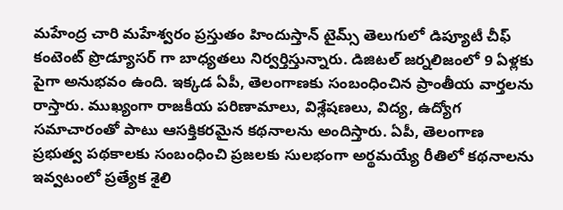మహేంద్ర చారి మహేశ్వరం ప్రస్తుతం హిందుస్తాన్ టైమ్స్ తెలుగులో డిప్యూటీ చీఫ్ కంటెంట్ ప్రొడ్యూసర్ గా బాధ్యతలు నిర్వర్తిస్తున్నారు. డిజిటల్ జర్నలిజంలో 9 ఏళ్లకు పైగా అనుభవం ఉంది. ఇక్కడ ఏపీ, తెలంగాణకు సంబంధించిన ప్రాంతీయ వార్తలను రాస్తారు. ముఖ్యంగా రాజకీయ పరిణామాలు, విశ్లేషణలు, విద్య, ఉద్యోగ సమాచారంతో పాటు ఆసక్తికరమైన కథనాలను అందిస్తారు. ఏపీ, తెలంగాణ ప్రభుత్వ పథకాలకు సంబంధించి ప్రజలకు సులభంగా అర్థమయ్యే రీతిలో కథనాలను ఇవ్వటంలో ప్రత్యేక శైలి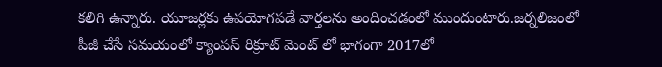కలిగి ఉన్నారు. యూజర్లకు ఉపయోగపడే వార్తలను అందించడంలో ముందుంటారు.జర్నలిజంలో పీజీ చేసే సమయంలో క్యాంపస్ రిక్రూట్ మెంట్ లో భాగంగా 2017లో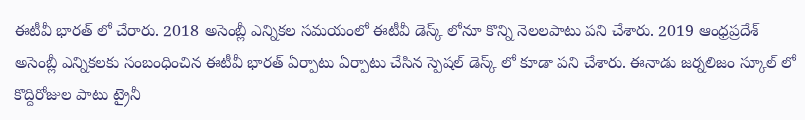ఈటీవీ భారత్ లో చేరారు. 2018 అసెంబ్లీ ఎన్నికల సమయంలో ఈటీవీ డెస్క్ లోనూ కొన్ని నెలలపాటు పని చేశారు. 2019 ఆంధ్రప్రదేశ్ అసెంబ్లీ ఎన్నికలకు సంబంధించిన ఈటీవీ భారత్ ఏర్పాటు ఏర్పాటు చేసిన స్పెషల్ డెస్క్ లో కూడా పని చేశారు. ఈనాడు జర్నలిజం స్కూల్ లో కొద్దిరోజుల పాటు ట్రైనీ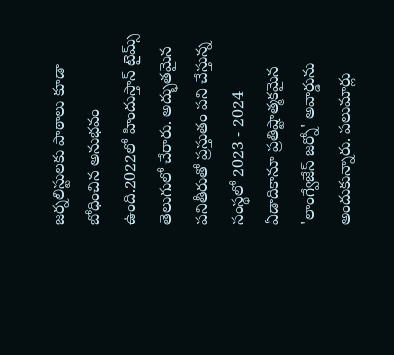జర్నలిస్టులకు పాఠాలు కూడా బోధించిన అనుభవం ఉంది.2022లో హిందుస్తాన్ టైమ్స్ తెలుగులో చేరారు. అద్భుతమైన పనితీరుతో ప్రస్తుతం పని చేస్తున్న సంస్థలో 2023 - 2024 ఏడాదికానూ ప్రతిష్టాత్మకమైన 'లాంగ్వేజేస్ జర్నో' అవార్డును అందుకున్నారు. పలుమార్లు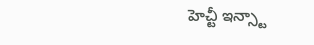హెచ్టీ ఇన్స్టా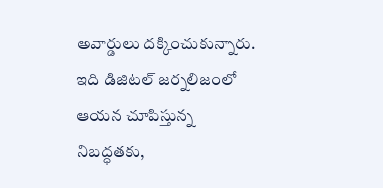అవార్డులు దక్కించుకున్నారు. ఇది డిజిటల్ జర్నలిజంలో ఆయన చూపిస్తున్న నిబద్ధతకు,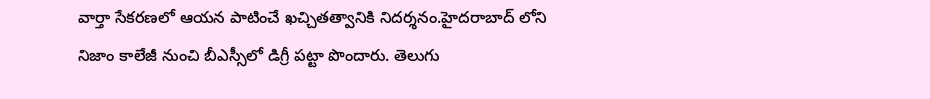వార్తా సేకరణలో ఆయన పాటించే ఖచ్చితత్వానికి నిదర్శనం.హైదరాబాద్ లోని నిజాం కాలేజీ నుంచి బీఎస్సీలో డిగ్రీ పట్టా పొందారు. తెలుగు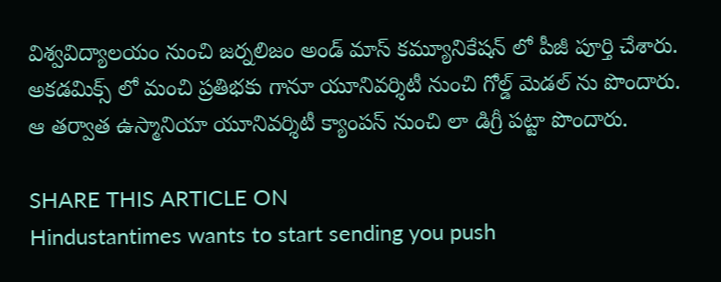విశ్వవిద్యాలయం నుంచి జర్నలిజం అండ్ మాస్ కమ్యూనికేషన్ లో పీజీ పూర్తి చేశారు. అకడమిక్స్ లో మంచి ప్రతిభకు గానూ యూనివర్శిటీ నుంచి గోల్డ్ మెడల్ ను పొందారు. ఆ తర్వాత ఉస్మానియా యూనివర్శిటీ క్యాంపస్ నుంచి లా డిగ్రీ పట్టా పొందారు.

SHARE THIS ARTICLE ON
Hindustantimes wants to start sending you push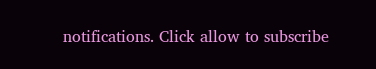notifications. Click allow to subscribe